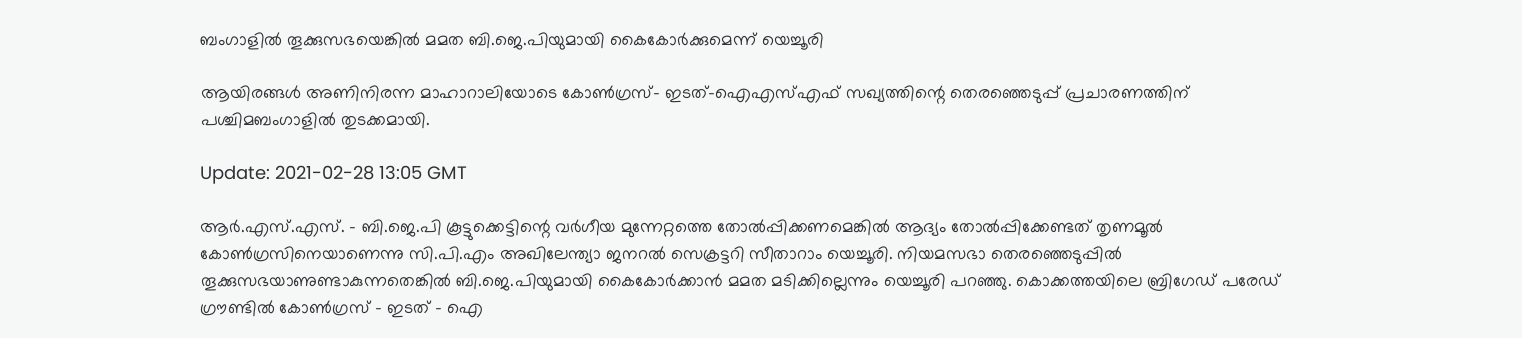ബംഗാളിൽ തൂക്കുസഭയെങ്കിൽ മമത ബി.ജെ.പിയുമായി കൈകോർക്കുമെന്ന് യെച്ചൂരി

ആയിരങ്ങൾ അണിനിരന്ന മാഹാറാലിയോടെ കോൺഗ്രസ്- ഇടത്-ഐഎസ്എഫ് സഖ്യത്തിന്റെ തെരഞ്ഞെടുപ്പ് പ്രചാരണത്തിന് പശ്ചിമബംഗാളിൽ തുടക്കമായി.

Update: 2021-02-28 13:05 GMT

ആർ.എസ്.എസ്. - ബി.ജെ.പി കൂട്ടുക്കെട്ടിന്റെ വർഗീയ മുന്നേറ്റത്തെ തോൽപ്പിക്കണമെങ്കിൽ ആദ്യം തോൽപ്പിക്കേണ്ടത് തൃണമൂൽ കോൺഗ്രസിനെയാണെന്നു സി.പി.എം അഖിലേന്ത്യാ ജനറൽ സെക്രട്ടറി സീതാറാം യെച്ചൂരി. നിയമസഭാ തെരഞ്ഞെടുപ്പിൽ തൂക്കുസഭയാണുണ്ടാകുന്നതെങ്കിൽ ബി.ജെ.പിയുമായി കൈകോർക്കാൻ മമത മടിക്കില്ലെന്നും യെച്ചൂരി പറഞ്ഞു. കൊക്കത്തയിലെ ബ്രിഗേഡ് പരേഡ് ഗ്രൗണ്ടിൽ കോൺഗ്രസ് - ഇടത് - ഐ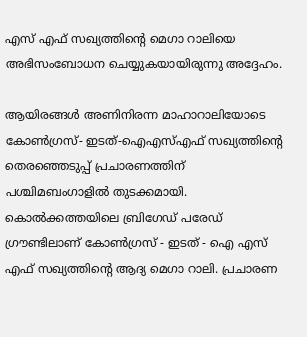എസ് എഫ് സഖ്യത്തിന്റെ മെഗാ റാലിയെ അഭിസംബോധന ചെയ്യുകയായിരുന്നു അദ്ദേഹം.

ആയിരങ്ങൾ അണിനിരന്ന മാഹാറാലിയോടെ കോൺഗ്രസ്- ഇടത്-ഐഎസ്എഫ് സഖ്യത്തിന്റെ തെരഞ്ഞെടുപ്പ് പ്രചാരണത്തിന് പശ്ചിമബംഗാളിൽ തുടക്കമായി. കൊൽക്കത്തയിലെ ബ്രിഗേഡ് പരേഡ് ഗ്രൗണ്ടിലാണ് കോൺഗ്രസ് - ഇടത് - ഐ എസ് എഫ് സഖ്യത്തിന്റെ ആദ്യ മെഗാ റാലി. പ്രചാരണ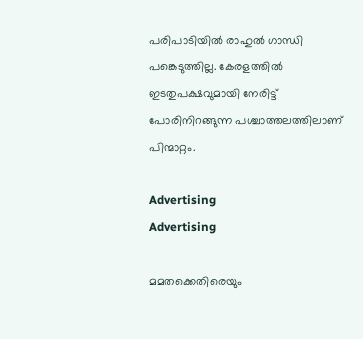പരിപാടിയിൽ രാഹുൽ ഗാന്ധി പങ്കെടുത്തില്ല. കേരളത്തിൽ ഇടതുപക്ഷവുമായി നേരിട്ട് പോരിനിറങ്ങുന്ന പശ്ചാത്തലത്തിലാണ് പിന്മാറ്റം.

Advertising
Advertising

മമതക്കെതിരെയും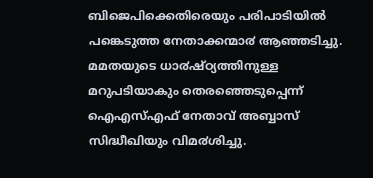ബിജെപിക്കെതിരെയും പരിപാടിയിൽ പങ്കെടുത്ത നേതാക്കന്മാ൪ ആഞ്ഞടിച്ചു. മമതയുടെ ധാ൪ഷ്ഠ്യത്തിനുള്ള മറുപടിയാകും തെരഞ്ഞെടുപ്പെന്ന് ഐഎസ്എഫ് നേതാവ് അബ്ബാസ് സിദ്ധീഖിയും വിമ൪ശിച്ചു.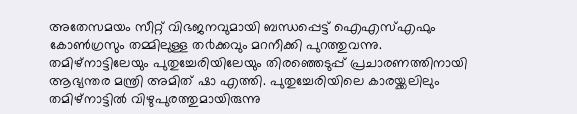അതേസമയം സീറ്റ് വിഭജനവുമായി ബന്ധപ്പെട്ട് ഐഎസ്എഫും കോൺഗ്രസും തമ്മിലുള്ള ത൪ക്കവും മറനീക്കി പുറത്തുവന്നു. തമിഴ്നാട്ടിലേയും പുതുച്ചേരിയിലേയും തിരഞ്ഞെടുപ്പ് പ്രചാരണത്തിനായി ആഭ്യന്തര മന്ത്രി അമിത് ഷാ എത്തി. പുതുച്ചേരിയിലെ കാരയ്ക്കലിലും തമിഴ്നാട്ടിൽ വിഴുപുരത്തുമായിരുന്നു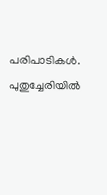പരിപാടികൾ. പുതുച്ചേരിയിൽ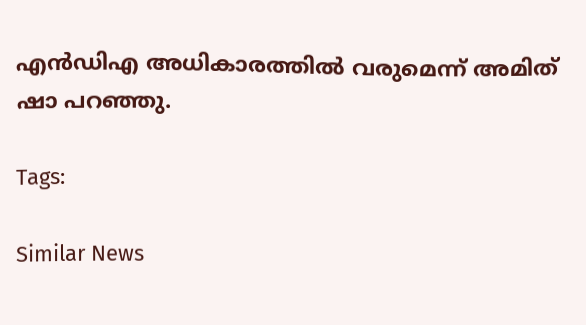എൻഡിഎ അധികാരത്തിൽ വരുമെന്ന് അമിത് ഷാ പറഞ്ഞു.

Tags:

Similar News